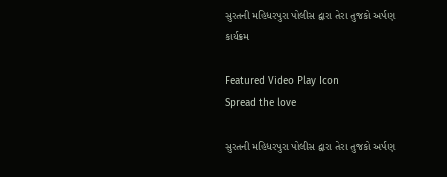સુરતની મહિધરપુરા પોલીસ દ્વારા તેરા તુજકો અર્પણ કાર્યક્રમ

Featured Video Play Icon
Spread the love

સુરતની મહિધરપુરા પોલીસ દ્વારા તેરા તુજકો અર્પણ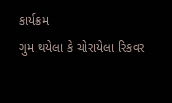કાર્યક્રમ
ગુમ થયેલા કે ચોરાયેલા રિકવર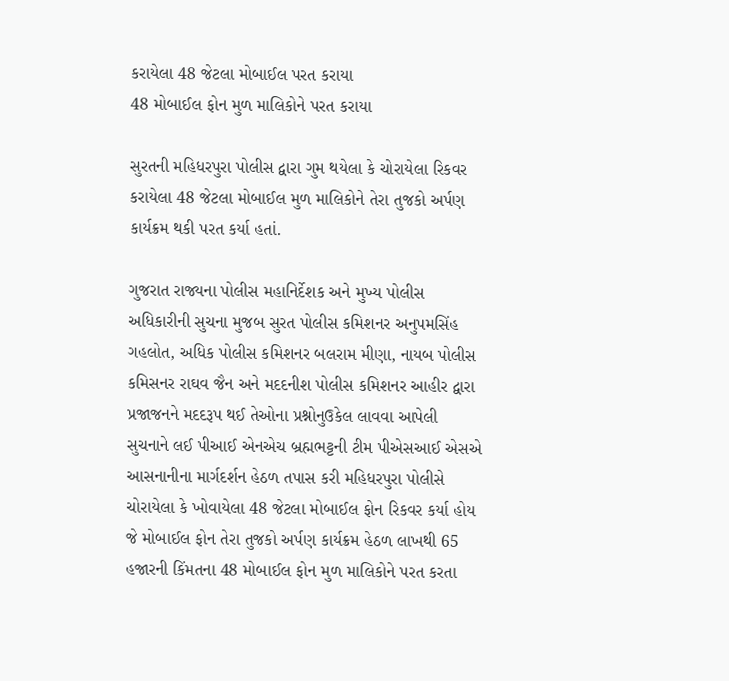કરાયેલા 48 જેટલા મોબાઈલ પરત કરાયા
48 મોબાઈલ ફોન મુળ માલિકોને પરત કરાયા

સુરતની મહિધરપુરા પોલીસ દ્વારા ગુમ થયેલા કે ચોરાયેલા રિકવર કરાયેલા 48 જેટલા મોબાઈલ મુળ માલિકોને તેરા તુજકો અર્પણ કાર્યક્રમ થકી પરત કર્યા હતાં.

ગુજરાત રાજ્યના પોલીસ મહાનિર્દેશક અને મુખ્ય પોલીસ અધિકારીની સુચના મુજબ સુરત પોલીસ કમિશનર અનુપમસિંહ ગહલોત, અધિક પોલીસ કમિશનર બલરામ મીણા, નાયબ પોલીસ કમિસનર રાઘવ જૈન અને મદદનીશ પોલીસ કમિશનર આહીર દ્વારા પ્રજાજનને મદદરૂપ થઈ તેઓના પ્રશ્નોનુઉકેલ લાવવા આપેલી સુચનાને લઈ પીઆઈ એનએચ બ્રહ્મભટ્ટની ટીમ પીએસઆઈ એસએ આસનાનીના માર્ગદર્શન હેઠળ તપાસ કરી મહિધરપુરા પોલીસે ચોરાયેલા કે ખોવાયેલા 48 જેટલા મોબાઈલ ફોન રિકવર કર્યા હોય જે મોબાઈલ ફોન તેરા તુજકો અર્પણ કાર્યક્રમ હેઠળ લાખથી 65 હજારની કિંમતના 48 મોબાઈલ ફોન મુળ માલિકોને પરત કરતા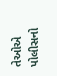તેઓએ પોલીસનો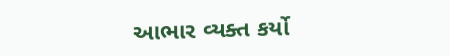આભાર વ્યક્ત કર્યો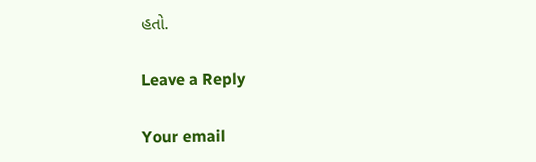હતો.

Leave a Reply

Your email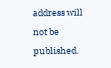address will not be published.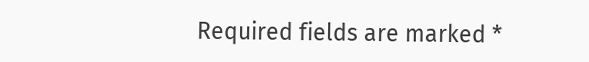Required fields are marked *